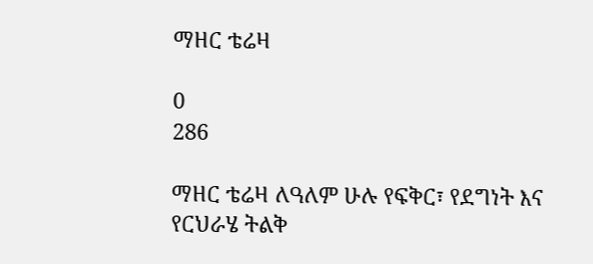ማዘር ቴሬዛ

0
286

ማዘር ቴሬዛ ለዓለም ሁሉ የፍቅር፣ የደግነት እና የርህራሄ ትልቅ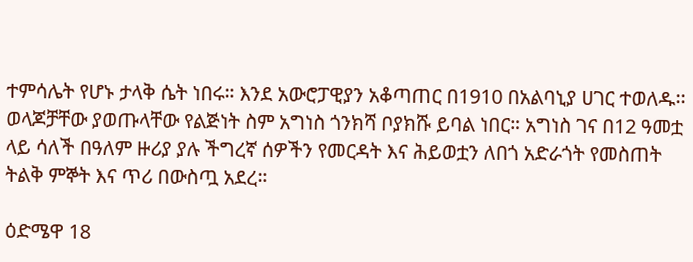ተምሳሌት የሆኑ ታላቅ ሴት ነበሩ። እንደ አውሮፓዊያን አቆጣጠር በ1910 በአልባኒያ ሀገር ተወለዱ፡፡ ወላጆቻቸው ያወጡላቸው የልጅነት ስም አግነስ ጎንክሻ ቦያክሹ ይባል ነበር። አግነስ ገና በ12 ዓመቷ ላይ ሳለች በዓለም ዙሪያ ያሉ ችግረኛ ሰዎችን የመርዳት እና ሕይወቷን ለበጎ አድራጎት የመስጠት ትልቅ ምኞት እና ጥሪ በውስጧ አደረ።

ዕድሜዋ 18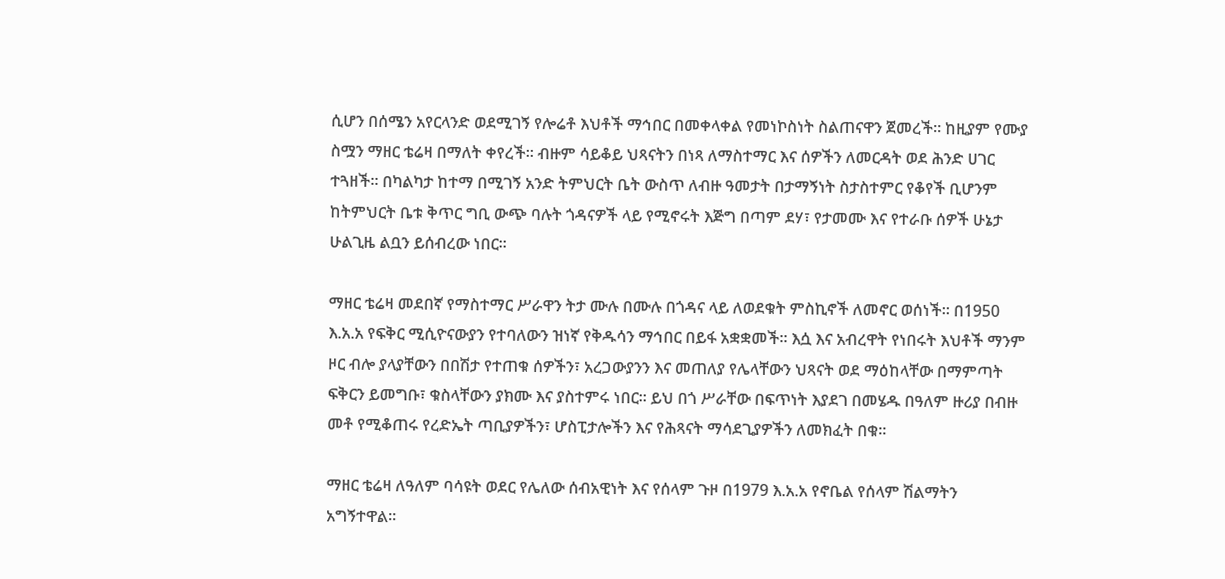ሲሆን በሰሜን አየርላንድ ወደሚገኝ የሎሬቶ እህቶች ማኅበር በመቀላቀል የመነኮስነት ስልጠናዋን ጀመረች። ከዚያም የሙያ ስሟን ማዘር ቴሬዛ በማለት ቀየረች። ብዙም ሳይቆይ ህጻናትን በነጻ ለማስተማር እና ሰዎችን ለመርዳት ወደ ሕንድ ሀገር ተጓዘች። በካልካታ ከተማ በሚገኝ አንድ ትምህርት ቤት ውስጥ ለብዙ ዓመታት በታማኝነት ስታስተምር የቆየች ቢሆንም ከትምህርት ቤቱ ቅጥር ግቢ ውጭ ባሉት ጎዳናዎች ላይ የሚኖሩት እጅግ በጣም ደሃ፣ የታመሙ እና የተራቡ ሰዎች ሁኔታ ሁልጊዜ ልቧን ይሰብረው ነበር።

ማዘር ቴሬዛ መደበኛ የማስተማር ሥራዋን ትታ ሙሉ በሙሉ በጎዳና ላይ ለወደቁት ምስኪኖች ለመኖር ወሰነች። በ1950 እ.አ.አ የፍቅር ሚሲዮናውያን የተባለውን ዝነኛ የቅዱሳን ማኅበር በይፋ አቋቋመች። እሷ እና አብረዋት የነበሩት እህቶች ማንም ዞር ብሎ ያላያቸውን በበሽታ የተጠቁ ሰዎችን፣ አረጋውያንን እና መጠለያ የሌላቸውን ህጻናት ወደ ማዕከላቸው በማምጣት ፍቅርን ይመግቡ፣ ቁስላቸውን ያክሙ እና ያስተምሩ ነበር። ይህ በጎ ሥራቸው በፍጥነት እያደገ በመሄዱ በዓለም ዙሪያ በብዙ መቶ የሚቆጠሩ የረድኤት ጣቢያዎችን፣ ሆስፒታሎችን እና የሕጻናት ማሳደጊያዎችን ለመክፈት በቁ።

ማዘር ቴሬዛ ለዓለም ባሳዩት ወደር የሌለው ሰብአዊነት እና የሰላም ጉዞ በ1979 እ.አ.አ የኖቤል የሰላም ሽልማትን አግኝተዋል።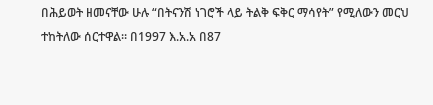በሕይወት ዘመናቸው ሁሉ “በትናንሽ ነገሮች ላይ ትልቅ ፍቅር ማሳየት” የሚለውን መርህ ተከትለው ሰርተዋል። በ1997 እ.አ.አ በ87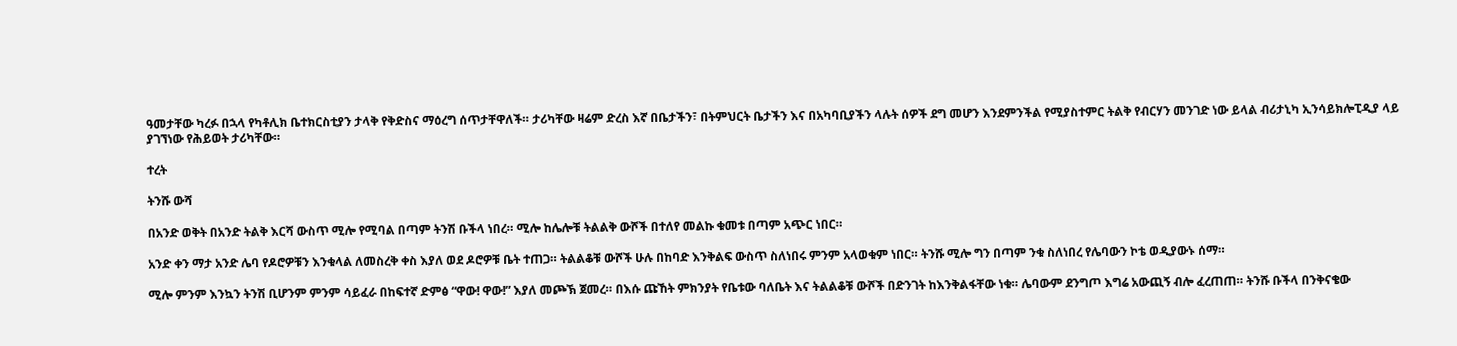ዓመታቸው ካረፉ በኋላ የካቶሊክ ቤተክርስቲያን ታላቅ የቅድስና ማዕረግ ሰጥታቸዋለች። ታሪካቸው ዛሬም ድረስ እኛ በቤታችን፣ በትምህርት ቤታችን እና በአካባቢያችን ላሉት ሰዎች ደግ መሆን እንደምንችል የሚያስተምር ትልቅ የብርሃን መንገድ ነው ይላል ብሪታኒካ ኢንሳይክሎፒዲያ ላይ ያገኘነው የሕይወት ታሪካቸው።

ተረት

ትንሹ ውሻ

በአንድ ወቅት በአንድ ትልቅ እርሻ ውስጥ ሚሎ የሚባል በጣም ትንሽ ቡችላ ነበረ። ሚሎ ከሌሎቹ ትልልቅ ውሾች በተለየ መልኩ ቁመቱ በጣም አጭር ነበር።

አንድ ቀን ማታ አንድ ሌባ የዶሮዎቹን እንቁላል ለመስረቅ ቀስ እያለ ወደ ዶሮዎቹ ቤት ተጠጋ። ትልልቆቹ ውሾች ሁሉ በከባድ እንቅልፍ ውስጥ ስለነበሩ ምንም አላወቁም ነበር። ትንሹ ሚሎ ግን በጣም ንቁ ስለነበረ የሌባውን ኮቴ ወዲያውኑ ሰማ።

ሚሎ ምንም እንኳን ትንሽ ቢሆንም ምንም ሳይፈራ በከፍተኛ ድምፅ “ዋው! ዋው!” እያለ መጮኽ ጀመረ። በእሱ ጩኸት ምክንያት የቤቱው ባለቤት እና ትልልቆቹ ውሾች በድንገት ከእንቅልፋቸው ነቁ። ሌባውም ደንግጦ እግሬ አውጪኝ ብሎ ፈረጠጠ። ትንሹ ቡችላ በንቅናቄው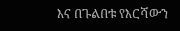እና በጉልበቱ የእርሻውን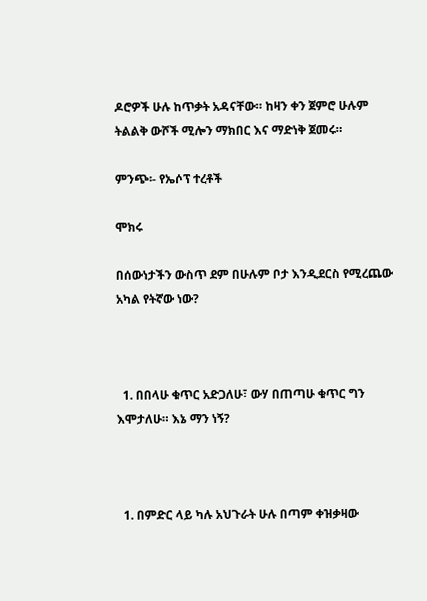ዶሮዎች ሁሉ ከጥቃት አዳናቸው። ከዛን ቀን ጀምሮ ሁሉም ትልልቅ ውሾች ሚሎን ማክበር እና ማድነቅ ጀመሩ።

ምንጭ፡- የኤሶፕ ተረቶች

ሞክሩ

በሰውነታችን ውስጥ ደም በሁሉም ቦታ እንዲደርስ የሚረጨው አካል የትኛው ነው?



  1. በበላሁ ቁጥር አድጋለሁ፣ ውሃ በጠጣሁ ቁጥር ግን እሞታለሁ። እኔ ማን ነኝ?



  1. በምድር ላይ ካሉ አህጉራት ሁሉ በጣም ቀዝቃዛው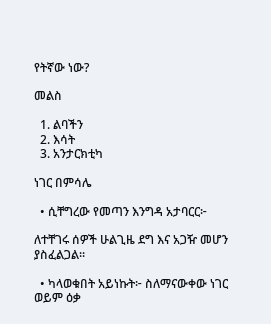የትኛው ነው?

መልስ

  1. ልባችን
  2. እሳት
  3. አንታርክቲካ

ነገር በምሳሌ

  • ሲቸግረው የመጣን እንግዳ አታባርር፦

ለተቸገሩ ሰዎች ሁልጊዜ ደግ እና አጋዥ መሆን ያስፈልጋል።

  • ካላወቁበት አይነኩት፦ ስለማናውቀው ነገር ወይም ዕቃ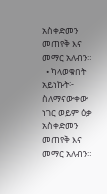አስቀድመን መጠየቅ እና መማር አለብን።
  • ካላወቁበት አይነኩት፦ ስለማናውቀው ነገር ወይም ዕቃ አስቀድመን መጠየቅ እና መማር አለብን።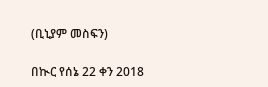(ቢኒያም መስፍን)

በኲር የሰኔ 22 ቀን 2018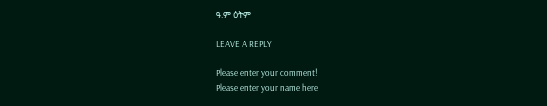ዓ.ም ዕትም

LEAVE A REPLY

Please enter your comment!
Please enter your name here